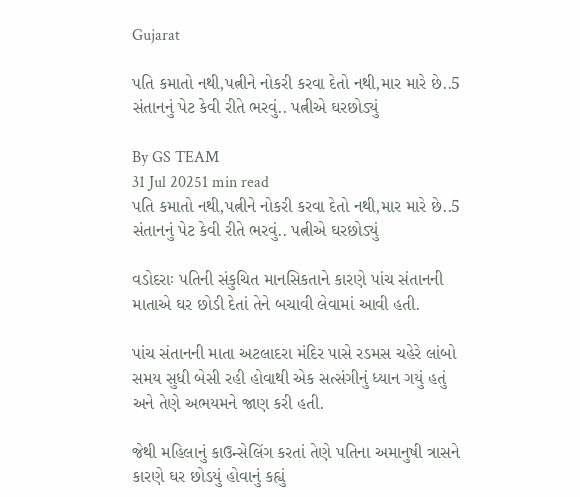Gujarat

પતિ કમાતો નથી,પત્નીને નોકરી કરવા દેતો નથી,માર મારે છે..5 સંતાનનું પેટ કેવી રીતે ભરવું.. પત્નીએ ઘરછોડ્યું

By GS TEAM
31 Jul 20251 min read
પતિ કમાતો નથી,પત્નીને નોકરી કરવા દેતો નથી,માર મારે છે..5 સંતાનનું પેટ કેવી રીતે ભરવું.. પત્નીએ ઘરછોડ્યું

વડોદરાઃ પતિની સંકુચિત માનસિકતાને કારણે પાંચ સંતાનની માતાએ ઘર છોડી દેતાં તેને બચાવી લેવામાં આવી હતી.

પાંચ સંતાનની માતા અટલાદરા મંદિર પાસે રડમસ ચહેરે લાંબો સમય સુધી બેસી રહી હોવાથી એક સત્સંગીનું ધ્યાન ગયું હતું અને તેણે અભયમને જાણ કરી હતી.

જેથી મહિલાનું કાઉન્સેલિંગ કરતાં તેણે પતિના અમાનુષી ત્રાસને કારણે ઘર છોડયું હોવાનું કહ્યું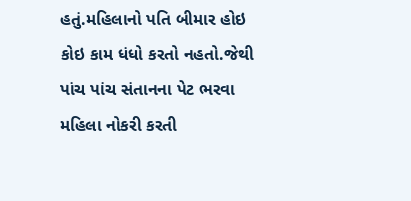હતું.મહિલાનો પતિ બીમાર હોઇ કોઇ કામ ધંધો કરતો નહતો.જેથી પાંચ પાંચ સંતાનના પેટ ભરવા મહિલા નોકરી કરતી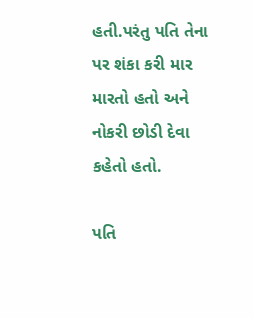હતી.પરંતુ પતિ તેના પર શંકા કરી માર મારતો હતો અને નોકરી છોડી દેવા કહેતો હતો.

પતિ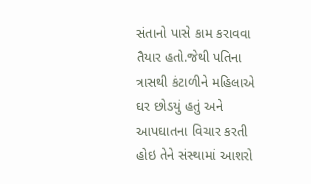સંતાનો પાસે કામ કરાવવા તૈયાર હતો.જેથી પતિના ત્રાસથી કંટાળીને મહિલાએ ઘર છોડયું હતું અને આપઘાતના વિચાર કરતી હોઇ તેને સંસ્થામાં આશરો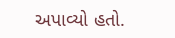અપાવ્યો હતો.